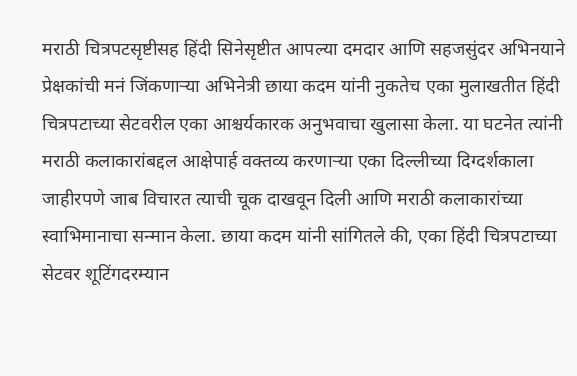मराठी चित्रपटसृष्टीसह हिंदी सिनेसृष्टीत आपल्या दमदार आणि सहजसुंदर अभिनयाने प्रेक्षकांची मनं जिंकणाऱ्या अभिनेत्री छाया कदम यांनी नुकतेच एका मुलाखतीत हिंदी चित्रपटाच्या सेटवरील एका आश्चर्यकारक अनुभवाचा खुलासा केला. या घटनेत त्यांनी मराठी कलाकारांबद्दल आक्षेपार्ह वक्तव्य करणाऱ्या एका दिल्लीच्या दिग्दर्शकाला जाहीरपणे जाब विचारत त्याची चूक दाखवून दिली आणि मराठी कलाकारांच्या स्वाभिमानाचा सन्मान केला. छाया कदम यांनी सांगितले की, एका हिंदी चित्रपटाच्या सेटवर शूटिंगदरम्यान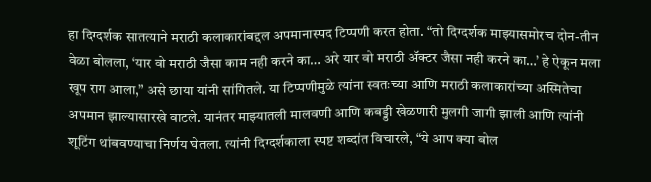हा दिग्दर्शक सातत्याने मराठी कलाकारांबद्दल अपमानास्पद टिप्पणी करत होता. “तो दिग्दर्शक माझ्यासमोरच दोन-तीन वेळा बोलला, ‘यार वो मराठी जैसा काम नही करने का… अरे यार वो मराठी ॲक्टर जैसा नही करने का…’ हे ऐकून मला खूप राग आला,” असे छाया यांनी सांगितले. या टिप्पणीमुळे त्यांना स्वतःच्या आणि मराठी कलाकारांच्या अस्मितेचा अपमान झाल्यासारखे वाटले. यानंतर माझ्यातली मालवणी आणि कबड्डी खेळणारी मुलगी जागी झाली आणि त्यांनी शूटिंग थांबवण्याचा निर्णय घेतला. त्यांनी दिग्दर्शकाला स्पष्ट शब्दांत विचारले, “ये आप क्या बोल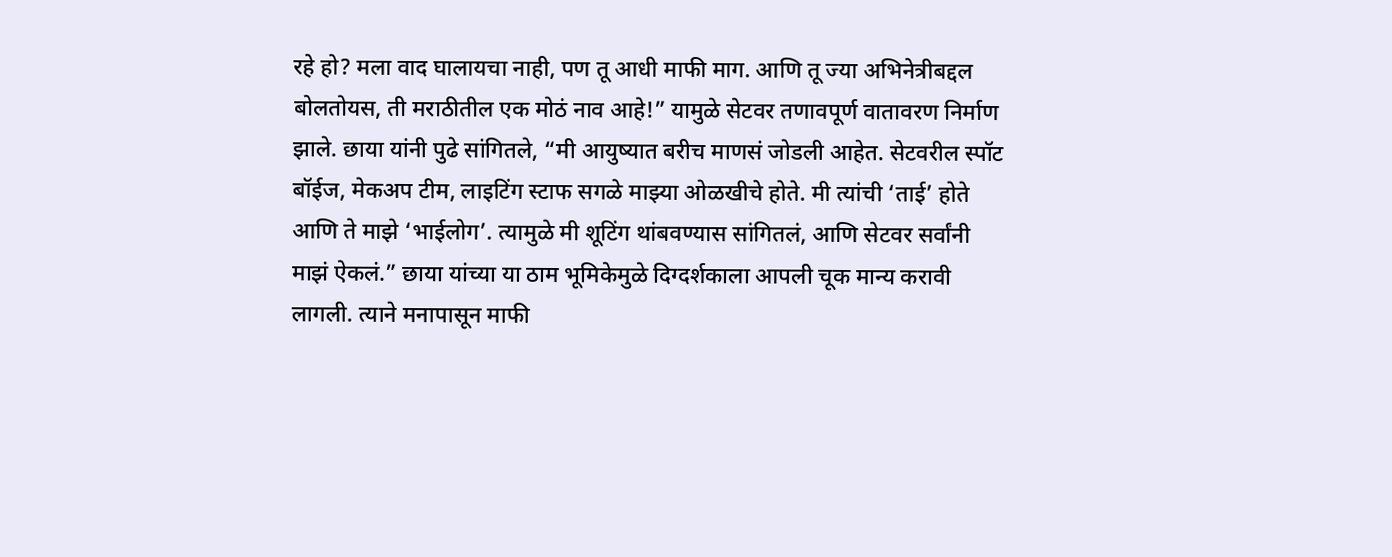रहे हो? मला वाद घालायचा नाही, पण तू आधी माफी माग. आणि तू ज्या अभिनेत्रीबद्दल बोलतोयस, ती मराठीतील एक मोठं नाव आहे!” यामुळे सेटवर तणावपूर्ण वातावरण निर्माण झाले. छाया यांनी पुढे सांगितले, “मी आयुष्यात बरीच माणसं जोडली आहेत. सेटवरील स्पॉट बॉईज, मेकअप टीम, लाइटिंग स्टाफ सगळे माझ्या ओळखीचे होते. मी त्यांची ‘ताई’ होते आणि ते माझे ‘भाईलोग’. त्यामुळे मी शूटिंग थांबवण्यास सांगितलं, आणि सेटवर सर्वांनी माझं ऐकलं.” छाया यांच्या या ठाम भूमिकेमुळे दिग्दर्शकाला आपली चूक मान्य करावी लागली. त्याने मनापासून माफी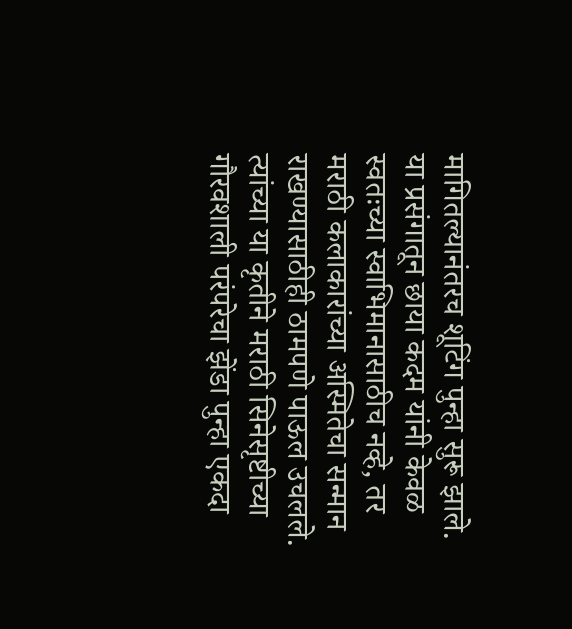मागितल्यानंतरच शूटिंग पुन्हा सुरू झाले. या प्रसंगातून छाया कदम यांनी केवळ स्वतःच्या स्वाभिमानासाठीच नव्हे, तर मराठी कलाकारांच्या अस्मितेचा सन्मान राखण्यासाठीही ठामपणे पाऊल उचलले. त्यांच्या या कृतीने मराठी सिनेसृष्टीच्या गौरवशाली परंपरेचा झेंडा पुन्हा एकदा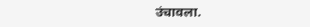उंचावला.